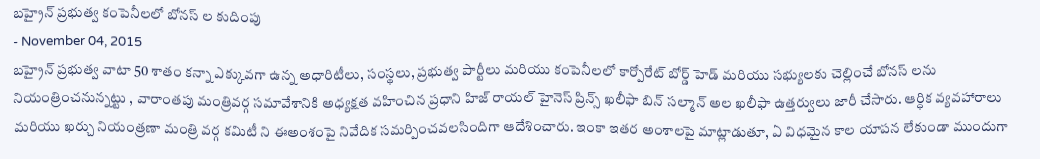బహ్రైన్ ప్రభుత్వ కంపెనీలలో బోనస్ ల కుదింపు
- November 04, 2015
బహ్రైన్ ప్రభుత్వ వాటా 50 శాతం కన్నా ఎక్కువగా ఉన్న అధారిటీలు, సంస్థలు, ప్రభుత్వ పార్టీలు మరియు కంపెనీలలో కార్పోరేట్ బోర్డ్ హెడ్ మరియు సభ్యులకు చెల్లించే బోనస్ లను నియంత్రించనున్నట్టు , వారాంతపు మంత్రివర్గ సమావేశానికి అధ్యక్షత వహించిన ప్రధాని హిజ్ రాయల్ హైనెస్ ప్రిన్స్ ఖలీఫా బిన్ సల్మాన్ అల ఖలీఫా ఉత్తర్వులు జారీ చేసారు. ఆర్ధిక వ్యవహారాలు మరియు ఖర్చు నియంత్రణా మంత్రి వర్గ కమిటీ ని ఈఅంశంపై నివేదిక సమర్పించవలసిందిగా ఆదేశించారు. ఇంకా ఇతర అంశాలపై మాట్లాడుతూ, ఏ విధమైన కాల యాపన లేకుండా ముందుగా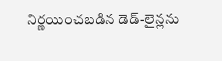నిర్ణయించబడిన డెడ్-లైన్లను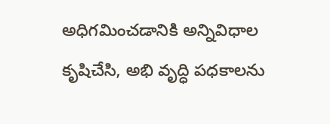అధిగమించడానికి అన్నివిధాల కృషిచేసి, అభి వృద్ధి పధకాలను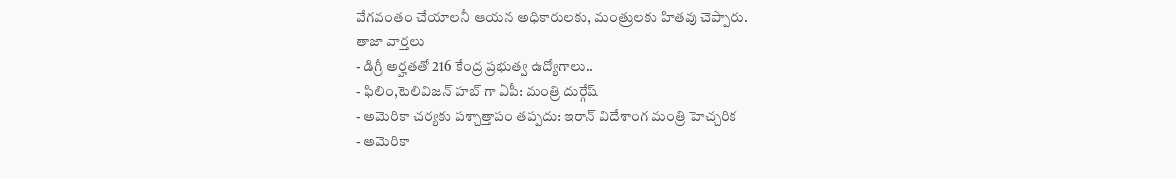వేగవంతం చేయాలనీ ఆయన అధికారులకు, మంత్రులకు హితవు చెప్పారు.
తాజా వార్తలు
- డిగ్రీ అర్హతతో 216 కేంద్ర ప్రభుత్వ ఉద్యోగాలు..
- ఫిలిం,టెలివిజన్ హబ్ గా ఏపీ: మంత్రి దుర్గేష్
- అమెరికా చర్యకు పశ్చాత్తాపం తప్పదు: ఇరాన్ విదేశాంగ మంత్రి హెచ్చరిక
- అమెరికా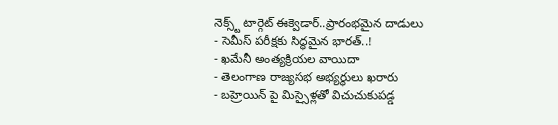నెక్స్ట్ టార్గెట్ ఈక్వెడార్..ప్రారంభమైన దాడులు
- సెమీస్ పరీక్షకు సిద్ధమైన భారత్..!
- ఖమేనీ అంత్యక్రియల వాయిదా
- తెలంగాణ రాజ్యసభ అభ్యర్థులు ఖరారు
- బహ్రెయిన్ పై మిస్సైళ్లతో విచుచుకుపడ్డ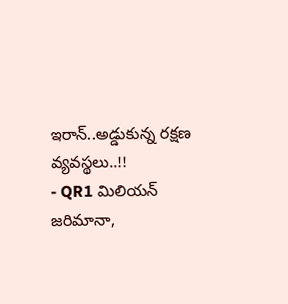ఇరాన్..అడ్డుకున్న రక్షణ వ్యవస్థలు..!!
- QR1 మిలియన్ జరిమానా,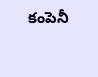కంపెనీ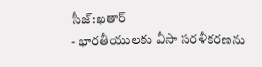సీజ్:ఖతార్
- భారతీయులకు వీసా సరళీకరణను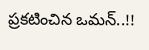ప్రకటించిన ఒమన్..!!